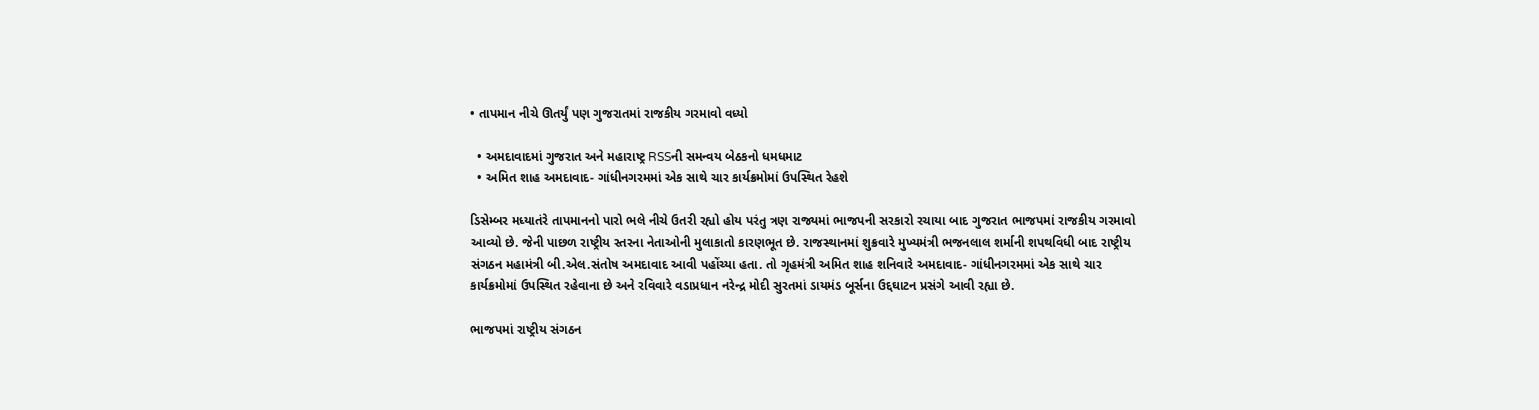• તાપમાન નીચે ઊતર્યું પણ ગુજરાતમાં રાજકીય ગરમાવો વધ્યો

  • અમદાવાદમાં ગુજરાત અને મહારાષ્ટ્ર RSSની સમન્વય બેઠકનો ધમધમાટ
  • અમિત શાહ અમદાવાદ- ગાંધીનગરમમાં એક સાથે ચાર કાર્યક્રમોમાં ઉપસ્થિત રેહશે

ડિસેમ્બર મધ્યાતંરે તાપમાનનો પારો ભલે નીચે ઉતરી રહ્યો હોય પરંતુ ત્રણ રાજ્યમાં ભાજપની સરકારો રચાયા બાદ ગુજરાત ભાજપમાં રાજકીય ગરમાવો આવ્યો છે. જેની પાછળ રાષ્ટ્રીય સ્તરના નેતાઓની મુલાકાતો કારણભૂત છે. રાજસ્થાનમાં શુક્રવારે મુખ્યમંત્રી ભજનલાલ શર્માની શપથવિધી બાદ રાષ્ટ્રીય સંગઠન મહામંત્રી બી.એલ.સંતોષ અમદાવાદ આવી પહોંચ્યા હતા. તો ગૃહમંત્રી અમિત શાહ શનિવારે અમદાવાદ- ગાંધીનગરમમાં એક સાથે ચાર કાર્યક્રમોમાં ઉપસ્થિત રહેવાના છે અને રવિવારે વડાપ્રધાન નરેન્દ્ર મોદી સુરતમાં ડાયમંડ બૂર્સના ઉદ્દઘાટન પ્રસંગે આવી રહ્યા છે.

ભાજપમાં રાષ્ટ્રીય સંગઠન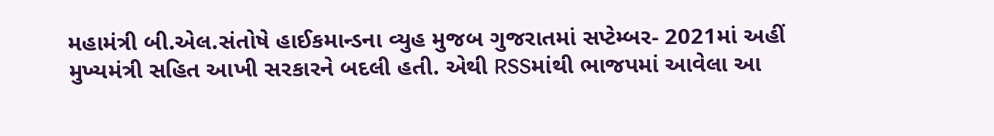મહામંત્રી બી.એલ.સંતોષે હાઈકમાન્ડના વ્યુહ મુજબ ગુજરાતમાં સપ્ટેમ્બર- 2021માં અહીં મુખ્યમંત્રી સહિત આખી સરકારને બદલી હતી. એથી RSSમાંથી ભાજપમાં આવેલા આ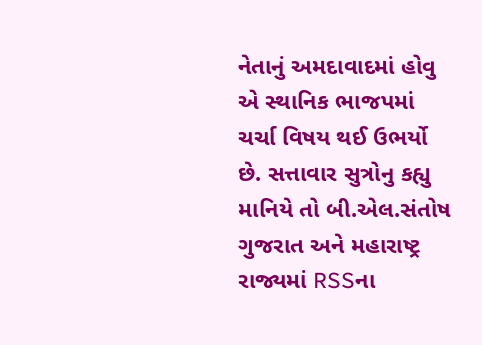નેતાનું અમદાવાદમાં હોવુ એ સ્થાનિક ભાજપમાં ચર્ચા વિષય થઈ ઉભર્યો છે. સત્તાવાર સુત્રોનુ કહ્યુ માનિયે તો બી.એલ.સંતોષ ગુજરાત અને મહારાષ્ટ્ર રાજ્યમાં RSSના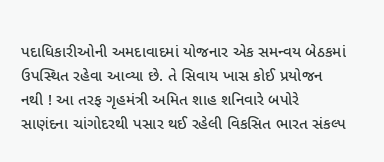પદાધિકારીઓની અમદાવાદમાં યોજનાર એક સમન્વય બેઠકમાં ઉપસ્થિત રહેવા આવ્યા છે. તે સિવાય ખાસ કોઈ પ્રયોજન નથી ! આ તરફ ગૃહમંત્રી અમિત શાહ શનિવારે બપોરે સાણંદના ચાંગોદરથી પસાર થઈ રહેલી વિકસિત ભારત સંકલ્પ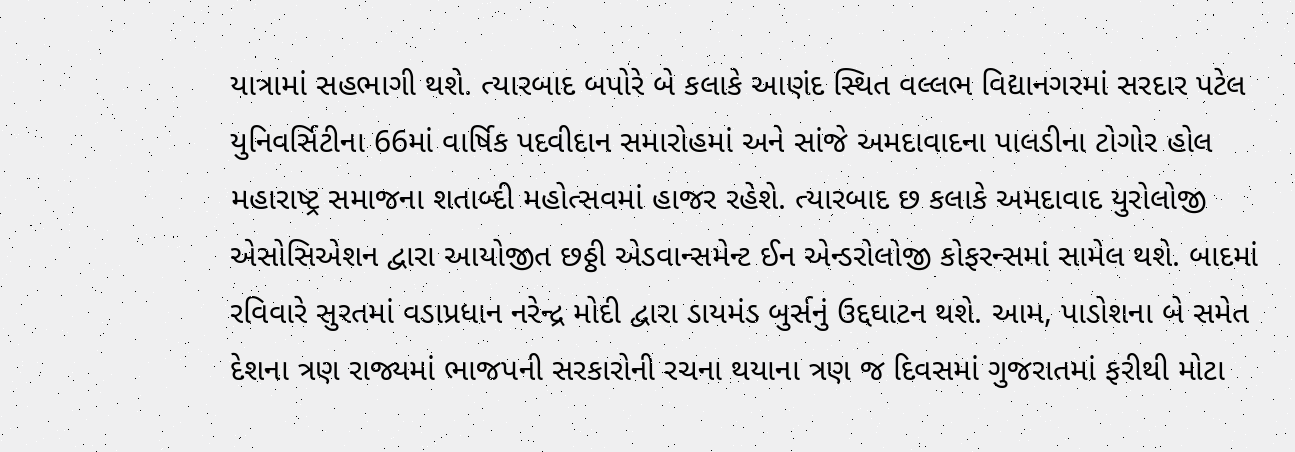યાત્રામાં સહભાગી થશે. ત્યારબાદ બપોરે બે કલાકે આણંદ સ્થિત વલ્લભ વિદ્યાનગરમાં સરદાર પટેલ યુનિવર્સિટીના 66માં વાર્ષિક પદવીદાન સમારોહમાં અને સાંજે અમદાવાદના પાલડીના ટોગોર હોલ મહારાષ્ટ્ર સમાજના શતાબ્દી મહોત્સવમાં હાજર રહેશે. ત્યારબાદ છ કલાકે અમદાવાદ યુરોલોજી એસોસિએશન દ્વારા આયોજીત છઠ્ઠી એડવાન્સમેન્ટ ઈન એન્ડરોલોજી કોફરન્સમાં સામેલ થશે. બાદમાં રવિવારે સુરતમાં વડાપ્રધાન નરેન્દ્ર મોદી દ્વારા ડાયમંડ બુર્સનું ઉદ્દઘાટન થશે. આમ, પાડોશના બે સમેત દેશના ત્રણ રાજ્યમાં ભાજપની સરકારોની રચના થયાના ત્રણ જ દિવસમાં ગુજરાતમાં ફરીથી મોટા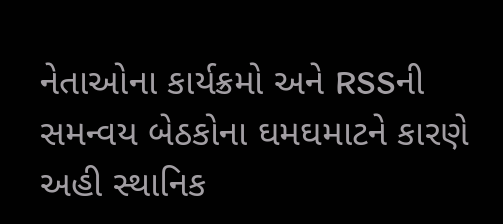નેતાઓના કાર્યક્રમો અને RSSની સમન્વય બેઠકોના ઘમઘમાટને કારણે અહી સ્થાનિક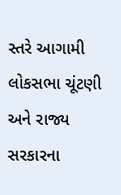સ્તરે આગામી લોકસભા ચૂંટણી અને રાજ્ય સરકારના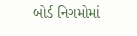બોર્ડ નિગમોમાં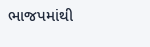ભાજપમાંથી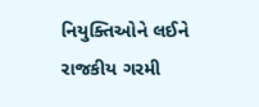નિયુક્તિઓને લઈને રાજકીય ગરમી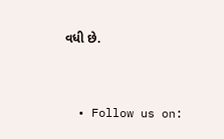વધી છે.


  • Follow us on: